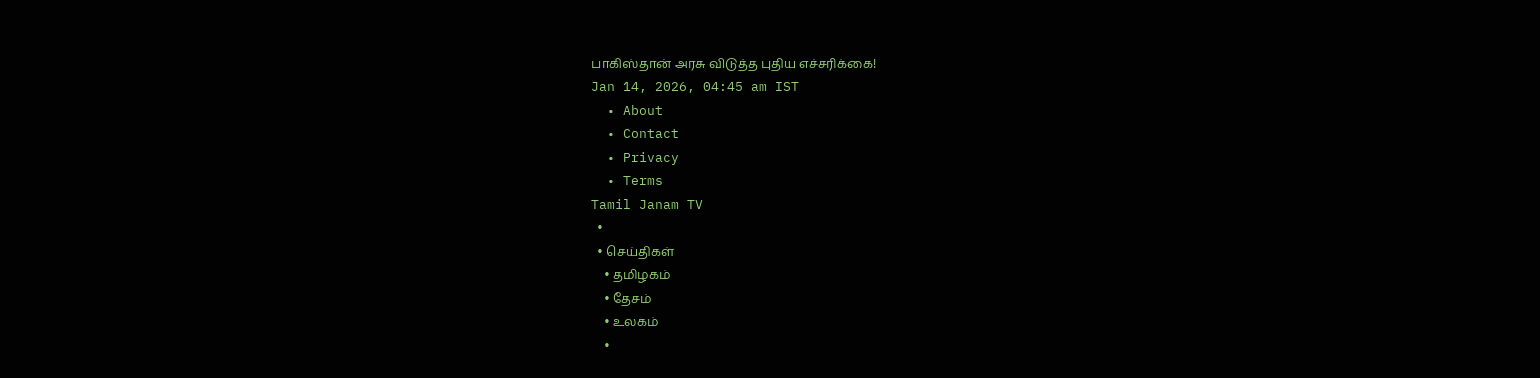பாகிஸ்தான் அரசு விடுத்த புதிய எச்சரிக்கை!
Jan 14, 2026, 04:45 am IST
  • About
  • Contact
  • Privacy
  • Terms
Tamil Janam TV
  •
  • செய்திகள்
    • தமிழகம்
    • தேசம்
    • உலகம்
    •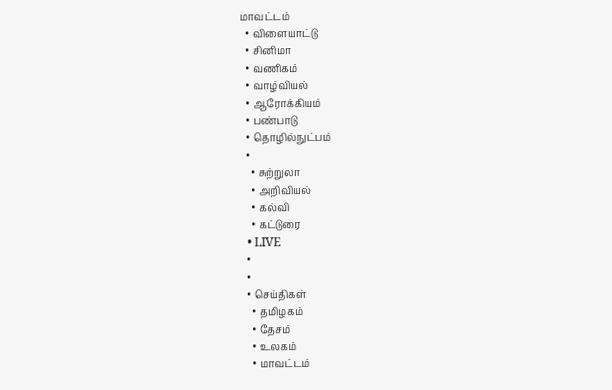மாவட்டம்
  • விளையாட்டு
  • சினிமா
  • வணிகம்
  • வாழ்வியல்
  • ஆரோக்கியம்
  • பண்பாடு
  • தொழில்நுட்பம்
  •
    • சுற்றுலா
    • அறிவியல்
    • கல்வி
    • கட்டுரை
  • LIVE
  •
  •
  • செய்திகள்
    • தமிழகம்
    • தேசம்
    • உலகம்
    • மாவட்டம்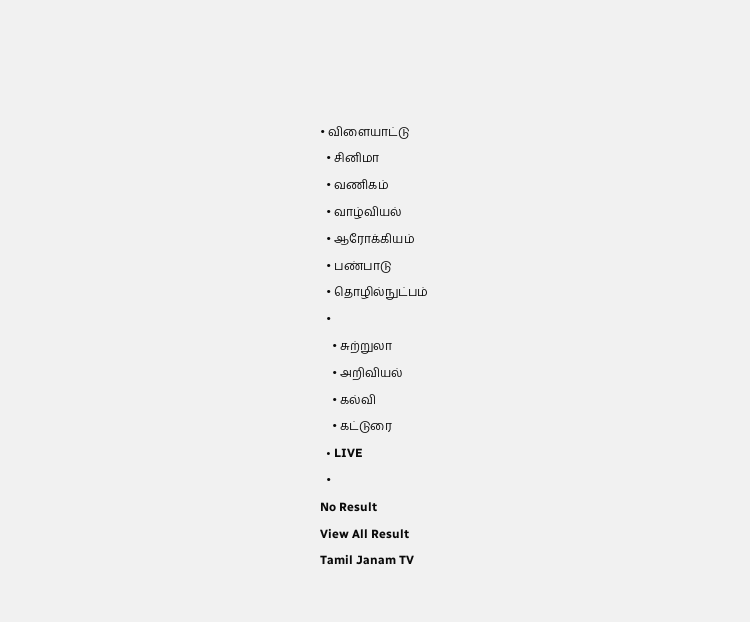• விளையாட்டு
  • சினிமா
  • வணிகம்
  • வாழ்வியல்
  • ஆரோக்கியம்
  • பண்பாடு
  • தொழில்நுட்பம்
  •
    • சுற்றுலா
    • அறிவியல்
    • கல்வி
    • கட்டுரை
  • LIVE
  •
No Result
View All Result
Tamil Janam TV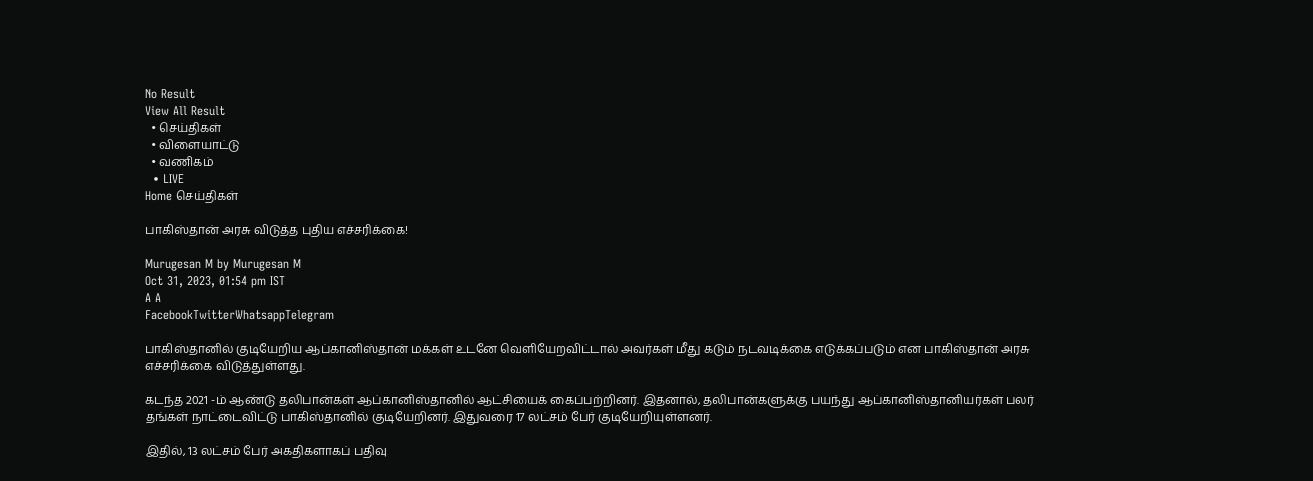No Result
View All Result
  • செய்திகள்
  • விளையாட்டு
  • வணிகம்
  • LIVE
Home செய்திகள்

பாகிஸ்தான் அரசு விடுத்த புதிய எச்சரிக்கை!

Murugesan M by Murugesan M
Oct 31, 2023, 01:54 pm IST
A A
FacebookTwitterWhatsappTelegram

பாகிஸ்தானில் குடியேறிய ஆப்கானிஸ்தான் மக்கள் உடனே வெளியேறவிட்டால் அவர்கள் மீது கடும் நடவடிக்கை எடுக்கப்படும் என பாகிஸ்தான் அரசு எச்சரிக்கை விடுத்துள்ளது.

கடந்த 2021 -ம் ஆண்டு தலிபான்கள் ஆப்கானிஸ்தானில் ஆட்சியைக் கைப்பற்றினர். இதனால், தலிபான்களுக்கு பயந்து ஆப்கானிஸ்தானியர்கள் பலர் தங்கள் நாட்டைவிட்டு பாகிஸ்தானில் குடியேறினர். இதுவரை 17 லட்சம் பேர் குடியேறியுள்ளனர்.

இதில், 13 லட்சம் பேர் அகதிகளாகப் பதிவு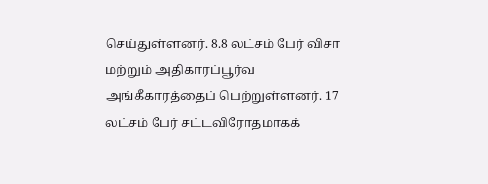செய்துள்ளனர். 8.8 லட்சம் பேர் விசா மற்றும் அதிகாரப்பூர்வ அங்கீகாரத்தைப் பெற்றுள்ளனர். 17 லட்சம் பேர் சட்டவிரோதமாகக்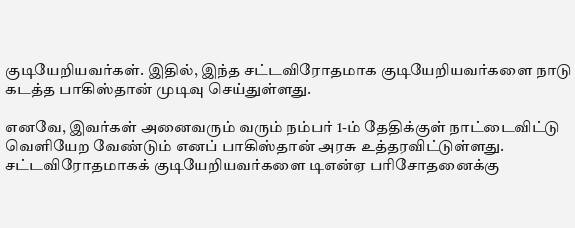குடியேறியவர்கள். இதில், இந்த சட்டவிரோதமாக குடியேறியவர்களை நாடு கடத்த பாகிஸ்தான் முடிவு செய்துள்ளது.

எனவே, இவர்கள் அனைவரும் வரும் நம்பர் 1-ம் தேதிக்குள் நாட்டைவிட்டு வெளியேற வேண்டும் எனப் பாகிஸ்தான் அரசு உத்தரவிட்டுள்ளது. சட்டவிரோதமாகக் குடியேறியவர்களை டிஎன்ஏ பரிசோதனைக்கு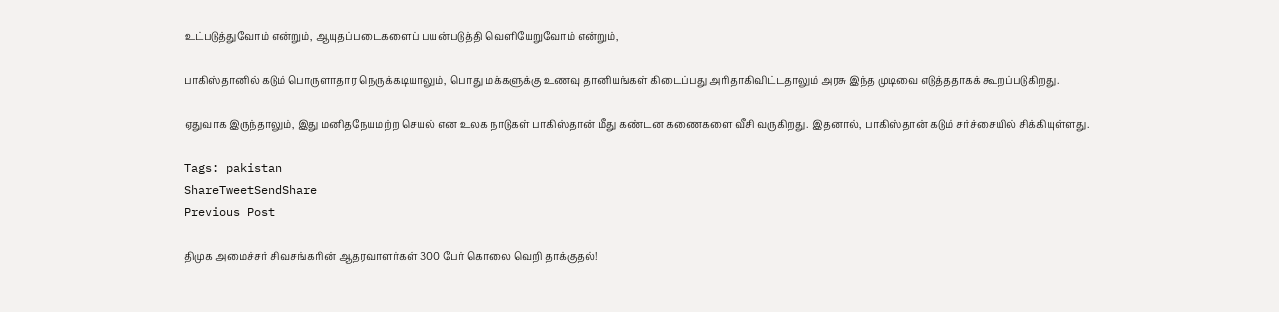உட்படுத்துவோம் என்றும், ஆயுதப்படைகளைப் பயன்படுத்தி வெளியேறுவோம் என்றும்,

பாகிஸ்தானில் கடும் பொருளாதார நெருக்கடியாலும், பொது மக்களுக்கு உணவு தானியங்கள் கிடைப்பது அரிதாகிவிட்டதாலும் அரசு இந்த முடிவை எடுத்ததாகக் கூறப்படுகிறது.

ஏதுவாக இருந்தாலும், இது மனிதநேயமற்ற செயல் என உலக நாடுகள் பாகிஸ்தான் மீது கண்டன கணைகளை வீசி வருகிறது. இதனால், பாகிஸ்தான் கடும் சர்ச்சையில் சிக்கியுள்ளது.

Tags: pakistan
ShareTweetSendShare
Previous Post

திமுக அமைச்சர் சிவசங்கரின் ஆதரவாளர்கள் 300 பேர் கொலை வெறி தாக்குதல்!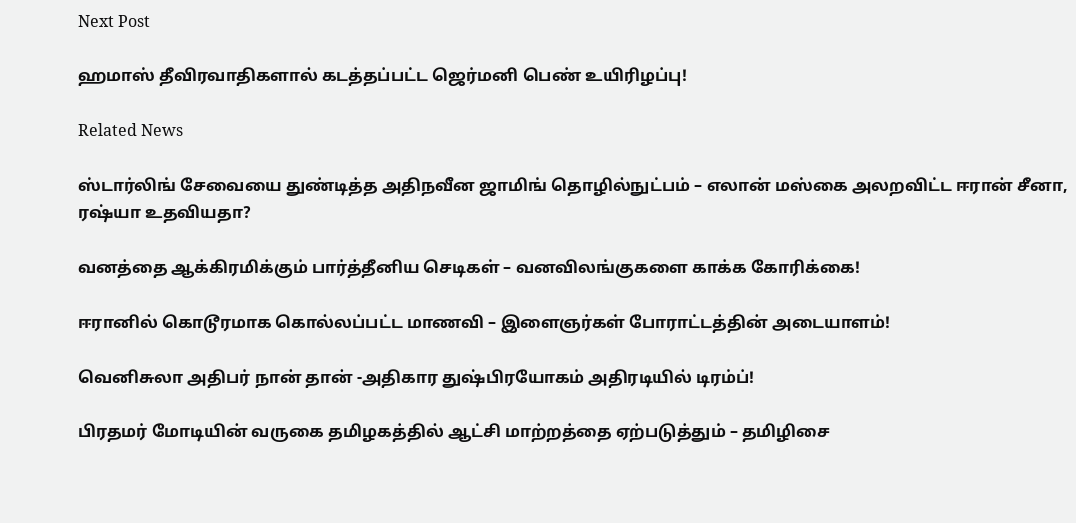Next Post

ஹமாஸ் தீவிரவாதிகளால் கடத்தப்பட்ட ஜெர்மனி பெண் உயிரிழப்பு!

Related News

ஸ்டார்லிங் சேவையை துண்டித்த அதிநவீன ஜாமிங் தொழில்நுட்பம் – எலான் மஸ்கை அலறவிட்ட ஈரான் சீனா, ரஷ்யா உதவியதா?

வனத்தை ஆக்கிரமிக்கும் பார்த்தீனிய செடிகள் – வனவிலங்குகளை காக்க கோரிக்கை!

ஈரானில் கொடூரமாக கொல்லப்பட்ட மாணவி – இளைஞர்கள் போராட்டத்தின் அடையாளம்!

வெனிசுலா அதிபர் நான் தான் -அதிகார துஷ்பிரயோகம் அதிரடியில் டிரம்ப்!

பிரதமர் மோடியின் வருகை தமிழகத்தில் ஆட்சி மாற்றத்தை ஏற்படுத்தும் – தமிழிசை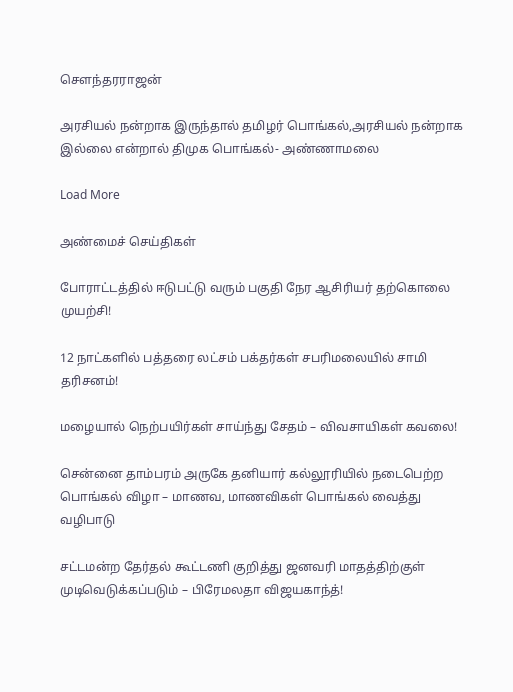சௌந்தரராஜன்

அரசியல் நன்றாக இருந்தால் தமிழர் பொங்கல்,அரசியல் நன்றாக இல்லை என்றால் திமுக பொங்கல்- அண்ணாமலை

Load More

அண்மைச் செய்திகள்

போராட்டத்தில் ஈடுபட்டு வரும் பகுதி நேர ஆசிரியர் தற்கொலை முயற்சி!

12 நாட்களில் பத்தரை லட்சம் பக்தர்கள் சபரிமலையில் சாமி தரிசனம்!

மழையால் நெற்பயிர்கள் சாய்ந்து சேதம் – விவசாயிகள் கவலை!

சென்னை தாம்பரம் அருகே தனியார் கல்லூரியில் நடைபெற்ற பொங்கல் விழா – மாணவ, மாணவிகள் பொங்கல் வைத்து வழிபாடு

சட்டமன்ற தேர்தல் கூட்டணி குறித்து ஜனவரி மாதத்திற்குள் முடிவெடுக்கப்படும் – பிரேமலதா விஜயகாந்த்!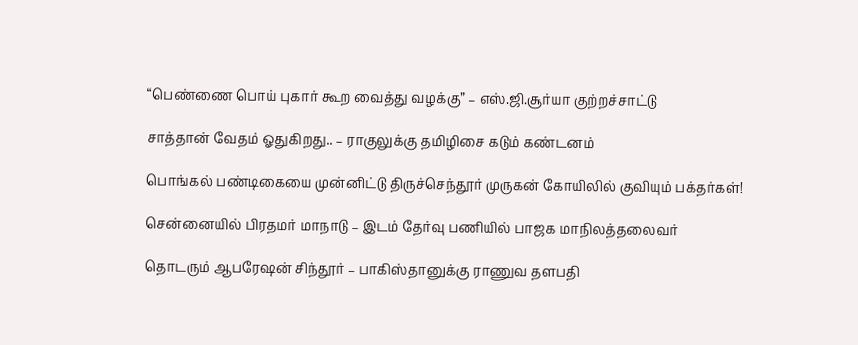“பெண்ணை பொய் புகார் கூற வைத்து வழக்கு” – எஸ்.ஜி.சூர்யா குற்றச்சாட்டு

சாத்தான் வேதம் ஓதுகிறது.. – ராகுலுக்கு தமிழிசை கடும் கண்டனம்

பொங்கல் பண்டிகையை முன்னிட்டு திருச்செந்தூர் முருகன் கோயிலில் குவியும் பக்தர்கள்!

சென்னையில் பிரதமர் மாநாடு – இடம் தேர்வு பணியில் பாஜக மாநிலத்தலைவர்

தொடரும் ஆபரேஷன் சிந்தூர் – பாகிஸ்தானுக்கு ராணுவ தளபதி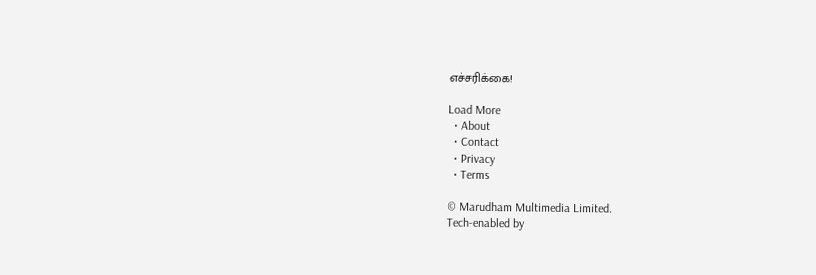எச்சரிக்கை!

Load More
  • About
  • Contact
  • Privacy
  • Terms

© Marudham Multimedia Limited.
Tech-enabled by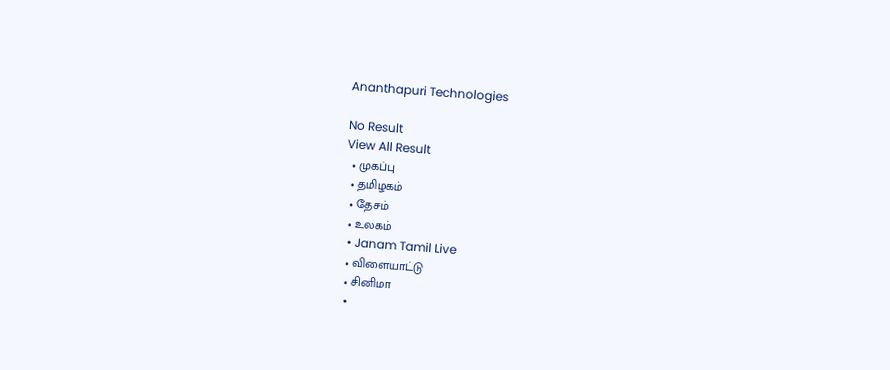Ananthapuri Technologies

No Result
View All Result
  • முகப்பு
  • தமிழகம்
  • தேசம்
  • உலகம்
  • Janam Tamil Live
  • விளையாட்டு
  • சினிமா
  •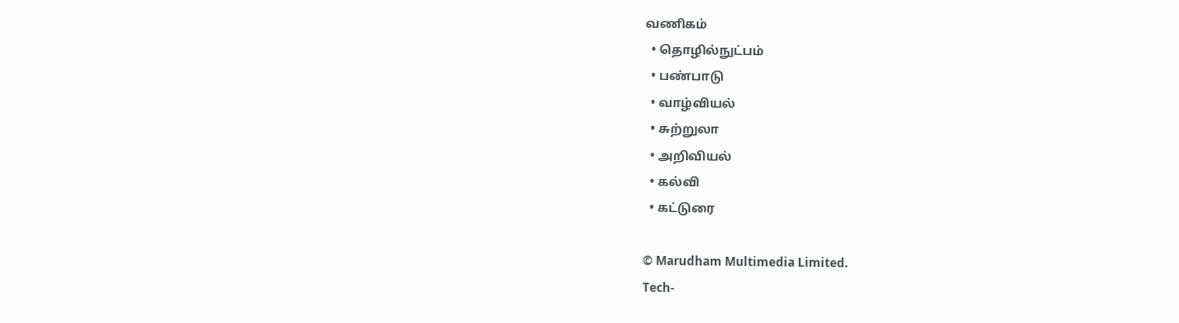வணிகம்
  • தொழில்நுட்பம்
  • பண்பாடு
  • வாழ்வியல்
  • சுற்றுலா
  • அறிவியல்
  • கல்வி
  • கட்டுரை

© Marudham Multimedia Limited.
Tech-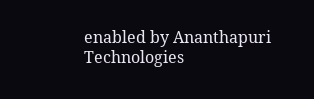enabled by Ananthapuri Technologies